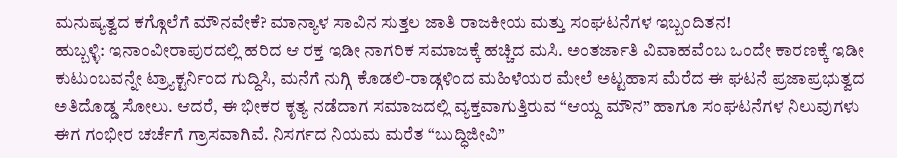ಮನುಷ್ಯತ್ವದ ಕಗ್ಗೊಲೆಗೆ ಮೌನವೇಕೆ? ಮಾನ್ಯಾಳ ಸಾವಿನ ಸುತ್ತಲ ಜಾತಿ ರಾಜಕೀಯ ಮತ್ತು ಸಂಘಟನೆಗಳ ಇಬ್ಬಂದಿತನ!
ಹುಬ್ಬಳ್ಳಿ: ಇನಾಂವೀರಾಪುರದಲ್ಲಿ ಹರಿದ ಆ ರಕ್ತ ಇಡೀ ನಾಗರಿಕ ಸಮಾಜಕ್ಕೆ ಹಚ್ಚಿದ ಮಸಿ. ಅಂತರ್ಜಾತಿ ವಿವಾಹವೆಂಬ ಒಂದೇ ಕಾರಣಕ್ಕೆ ಇಡೀ ಕುಟುಂಬವನ್ನೇ ಟ್ರ್ಯಾಕ್ಟರ್ನಿಂದ ಗುದ್ದಿಸಿ, ಮನೆಗೆ ನುಗ್ಗಿ ಕೊಡಲಿ-ರಾಡ್ಗಳಿಂದ ಮಹಿಳೆಯರ ಮೇಲೆ ಅಟ್ಟಹಾಸ ಮೆರೆದ ಈ ಘಟನೆ ಪ್ರಜಾಪ್ರಭುತ್ವದ ಅತಿದೊಡ್ಡ ಸೋಲು. ಆದರೆ, ಈ ಭೀಕರ ಕೃತ್ಯ ನಡೆದಾಗ ಸಮಾಜದಲ್ಲಿ ವ್ಯಕ್ತವಾಗುತ್ತಿರುವ “ಆಯ್ದ ಮೌನ” ಹಾಗೂ ಸಂಘಟನೆಗಳ ನಿಲುವುಗಳು ಈಗ ಗಂಭೀರ ಚರ್ಚೆಗೆ ಗ್ರಾಸವಾಗಿವೆ. ನಿಸರ್ಗದ ನಿಯಮ ಮರೆತ “ಬುದ್ಧಿಜೀವಿ”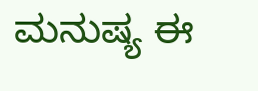ಮನುಷ್ಯ ಈ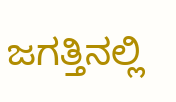ಜಗತ್ತಿನಲ್ಲಿ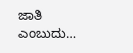ಜಾತಿ ಎಂಬುದು…